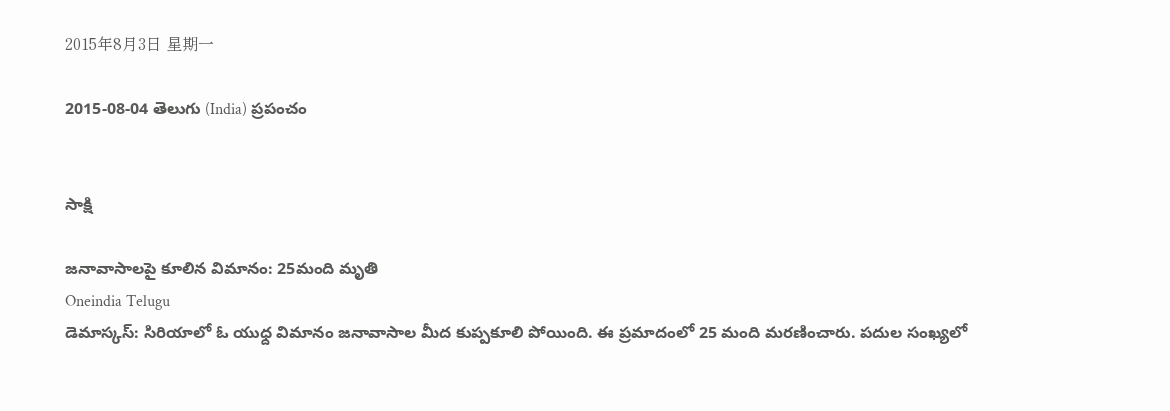2015年8月3日 星期一

2015-08-04 తెలుగు (India) ప్రపంచం


సాక్షి

జనావాసాలపై కూలిన విమానం: 25మంది మృతి
Oneindia Telugu
డెమాస్కస్: సిరియాలో ఓ యుధ్ద విమానం జనావాసాల మీద కుప్పకూలి పోయింది. ఈ ప్రమాదంలో 25 మంది మరణించారు. పదుల సంఖ్యలో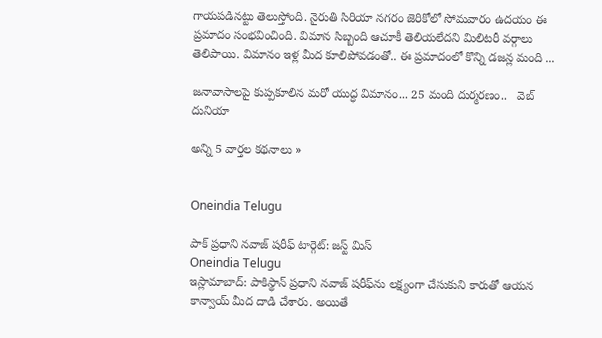గాయపడినట్టు తెలుస్తోంది. నైరుతి సిరియా నగరం జెరికోలో సోమవారం ఉదయం ఈ ప్రమాదం సంభవించింది. విమాన సిబ్బంది ఆచూకీ తెలియలేదని మిలిటరీ వర్గాలు తెలిపాయి. విమానం ఇళ్ల మీద కూలిపోవడంతో.. ఈ ప్రమాదంలో కొన్ని డజన్ల మంది ...

జనావాసాలపై కుప్పకూలిన మరో యుద్ధ విమానం... 25 మంది దుర్మరణం..   వెబ్ దునియా

అన్ని 5 వార్తల కథనాలు »


Oneindia Telugu

పాక్ ప్రధాని నవాజ్ షరీఫ్ టార్గెట్: జస్ట్ మిస్
Oneindia Telugu
ఇస్లామాబాద్: పాకిస్థాన్ ప్రధాని నవాజ్ షరీఫ్‌ను లక్ష్యంగా చేసుకుని కారుతో ఆయన కాన్వాయ్ మీద దాడి చేశారు. అయితే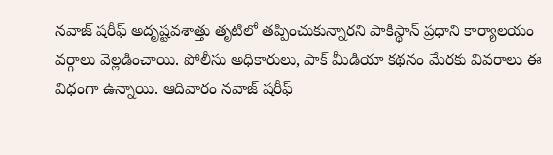నవాజ్ షరీఫ్ అదృష్టవశాత్తు తృటిలో తప్పించుకున్నారని పాకిస్థాన్ ప్రధాని కార్యాలయం వర్గాలు వెల్లడించాయి. పోలీసు అధికారులు, పాక్ మీడియా కథనం మేరకు వివరాలు ఈ విధంగా ఉన్నాయి. ఆదివారం నవాజ్ షరీఫ్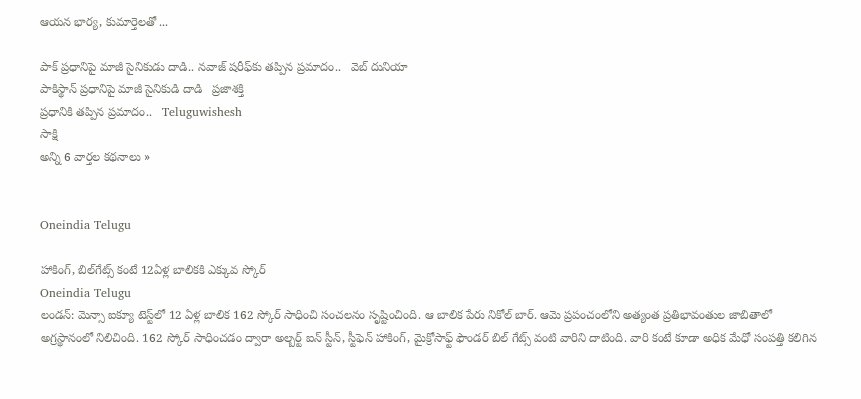ఆయన భార్య, కుమార్తెలతో ...

పాక్ ప్రధానిపై మాజీ సైనికుడు దాడి.. నవాజ్ షరీఫ్‌కు తప్పిన ప్రమాదం..   వెబ్ దునియా
పాకిస్థాన్ ప్రధానిపై మాజీ సైనికుడి దాడి   ప్రజాశక్తి
ప్రధానికి తప్పిన ప్రమాదం..   Teluguwishesh
సాక్షి
అన్ని 6 వార్తల కథనాలు »


Oneindia Telugu

హాకింగ్, బిల్‌గేట్స్ కంటే 12ఏళ్ల బాలికకి ఎక్కువ స్కోర్
Oneindia Telugu
లండన్: మెన్సా ఐక్యూ టెస్ట్‌లో 12 ఏళ్ల బాలిక 162 స్కోర్ సాధించి సంచలనం సృష్టించింది. ఆ బాలిక పేరు నికోల్ బార్. ఆమె ప్రపంచంలోని అత్యంత ప్రతిభావంతుల జాబితాలో అగ్రస్థానంలో నిలిచింది. 162 స్కోర్ సాధించడం ద్వారా అల్బర్ట్ ఐన్ స్టీన్, స్టీఫెన్ హాకింగ్, మైక్రోసాఫ్ట్ ఫౌండర్ బిల్ గేట్స్ వంటి వారిని దాటింది. వారి కంటే కూడా అధిక మేధో సంపత్తి కలిగిన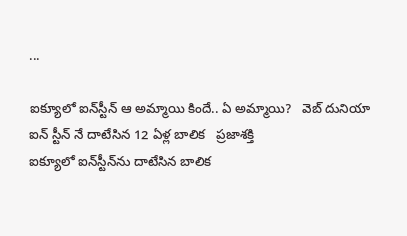...

ఐక్యూలో ఐన్‌స్టీన్ ఆ అమ్మాయి కిందే.. ఏ అమ్మాయి?   వెబ్ దునియా
ఐన్ స్టీన్ నే దాటేసిన 12 ఏళ్ల బాలిక   ప్రజాశక్తి
ఐక్యూలో ఐన్‌స్టీన్‌ను దాటేసిన బాలిక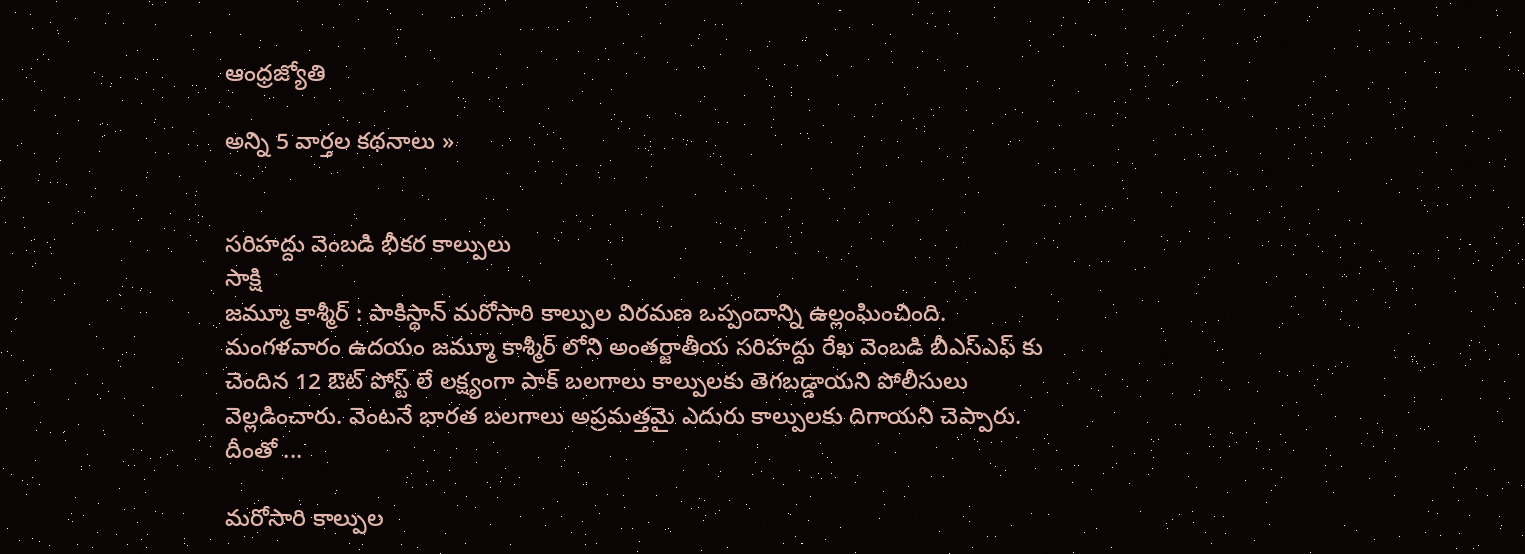ఆంధ్రజ్యోతి

అన్ని 5 వార్తల కథనాలు »


సరిహద్దు వెంబడి భీకర కాల్పులు
సాక్షి
జమ్మూ కాశ్మీర్ : పాకిస్థాన్ మరోసారి కాల్పుల విరమణ ఒప్పందాన్ని ఉల్లంఘించింది. మంగళవారం ఉదయం జమ్మూ కాశ్మీర్ లోని అంతర్జాతీయ సరిహద్దు రేఖ వెంబడి బీఎస్ఎఫ్ కు చెందిన 12 ఔట్ పోస్ట్ లే లక్ష్యంగా పాక్ బలగాలు కాల్పులకు తెగబడ్డాయని పోలీసులు వెల్లడించారు. వెంటనే భారత బలగాలు అప్రమత్తమై ఎదురు కాల్పులకు దిగాయని చెప్పారు. దీంతో ...

మరోసారి కాల్పుల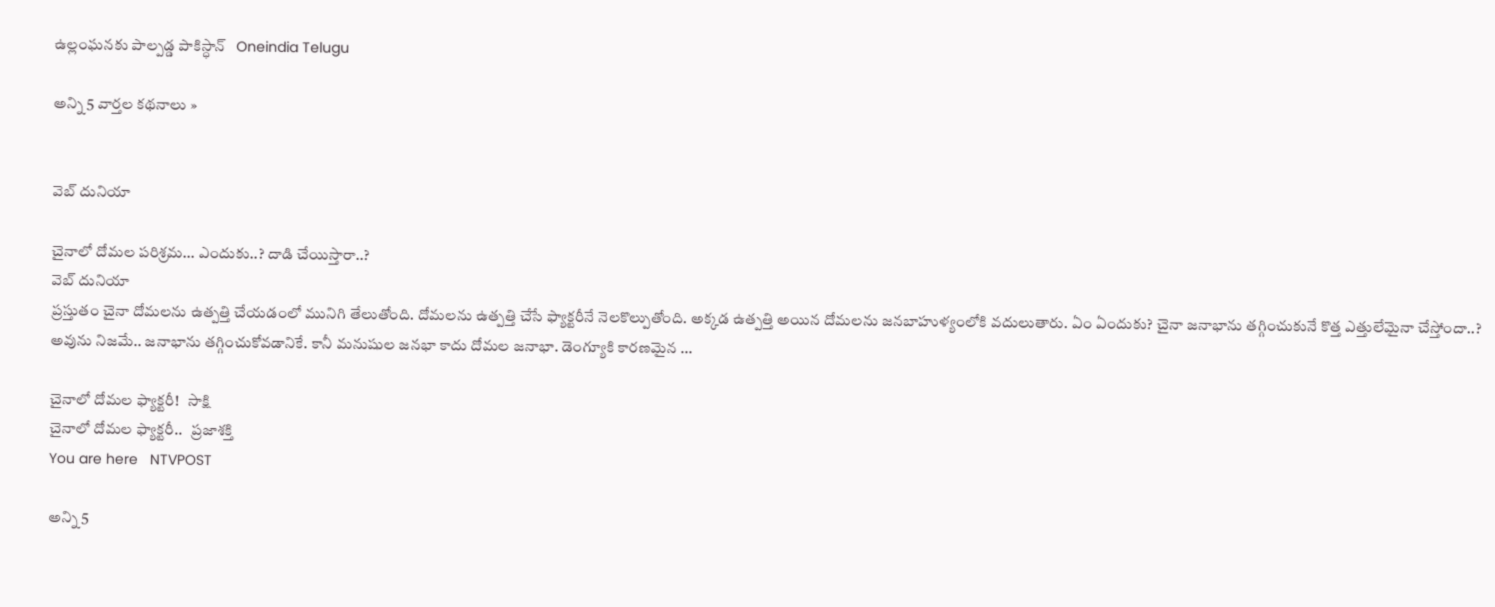ఉల్లంఘనకు పాల్పడ్డ పాకిస్ధాన్   Oneindia Telugu

అన్ని 5 వార్తల కథనాలు »


వెబ్ దునియా

చైనాలో దోమల పరిశ్రమ... ఎందుకు..? దాడి చేయిస్తారా..?
వెబ్ దునియా
ప్రస్తుతం చైనా దోమలను ఉత్పత్తి చేయడంలో మునిగి తేలుతోంది. దోమలను ఉత్పత్తి చేసే ఫ్యాక్టరీనే నెలకొల్పుతోంది. అక్కడ ఉత్పత్తి అయిన దోమలను జనబాహుళ్యంలోకి వదులుతారు. ఏం ఏందుకు? చైనా జనాభాను తగ్గించుకునే కొత్త ఎత్తులేమైనా చేస్తోందా..? అవును నిజమే.. జనాభాను తగ్గించుకోవడానికే. కానీ మనుషుల జనభా కాదు దోమల జనాభా. డెంగ్యూకి కారణమైన ...

చైనాలో దోమల ఫ్యాక్టరీ!   సాక్షి
చైనాలో దోమ‌ల‌ ఫ్యాక్టరీ..   ప్రజాశక్తి
You are here   NTVPOST

అన్ని 5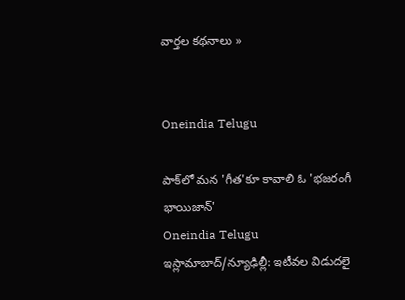వార్తల కథనాలు »


Oneindia Telugu

పాక్‌లో మన 'గీత'కూ కావాలి ఓ 'భజరంగీ భాయిజాన్'
Oneindia Telugu
ఇస్లామాబాద్/న్యూఢిల్లీ: ఇటీవల విడుదలై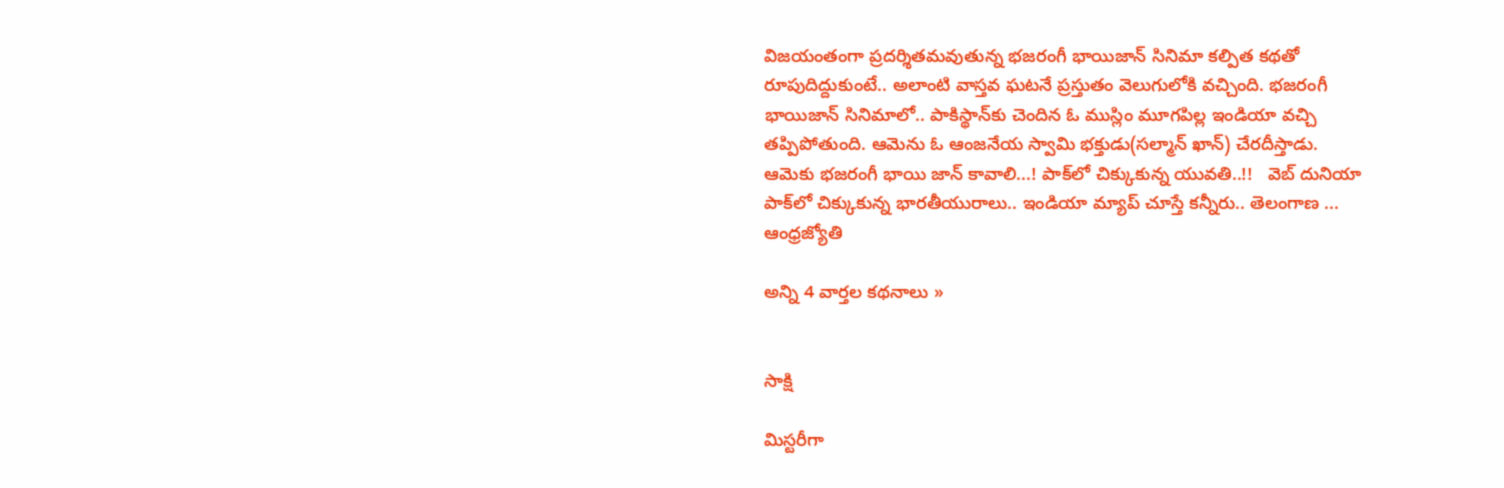విజయంతంగా ప్రదర్శితమవుతున్న భజరంగీ భాయిజాన్ సినిమా కల్పిత కథతో రూపుదిద్దుకుంటే.. అలాంటి వాస్తవ ఘటనే ప్రస్తుతం వెలుగులోకి వచ్చింది. భజరంగీ భాయిజాన్ సినిమాలో.. పాకిస్థాన్‌కు చెందిన ఓ ముస్లిం మూగపిల్ల ఇండియా వచ్చి తప్పిపోతుంది. ఆమెను ఓ ఆంజనేయ స్వామి భక్తుడు(సల్మాన్ ఖాన్) చేరదీస్తాడు.
ఆమెకు భజరంగీ భాయి జాన్ కావాలి...! పాక్‌లో చిక్కుకున్న యువతి..!!   వెబ్ దునియా
పాక్‌లో చిక్కుకున్న భారతీయురాలు.. ఇండియా మ్యాప్ చూస్తే కన్నీరు.. తెలంగాణ ...   ఆంధ్రజ్యోతి

అన్ని 4 వార్తల కథనాలు »


సాక్షి

మిస్టరీగా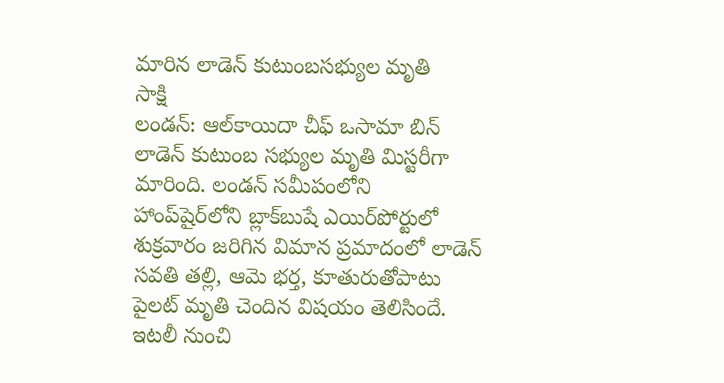మారిన లాడెన్ కుటుంబసభ్యుల మృతి
సాక్షి
లండన్: ఆల్‌కాయిదా చీఫ్ ఒసామా బిన్ లాడెన్ కుటుంబ సభ్యుల మృతి మిస్టరీగా మారింది. లండన్ సమీపంలోని హాంప్‌షైర్‌లోని బ్లాక్‌బుషే ఎయిర్‌పోర్టులో శుక్రవారం జరిగిన విమాన ప్రమాదంలో లాడెన్ సవతి తల్లి, ఆమె భర్త, కూతురుతోపాటు పైలట్ మృతి చెందిన విషయం తెలిసిందే. ఇటలీ నుంచి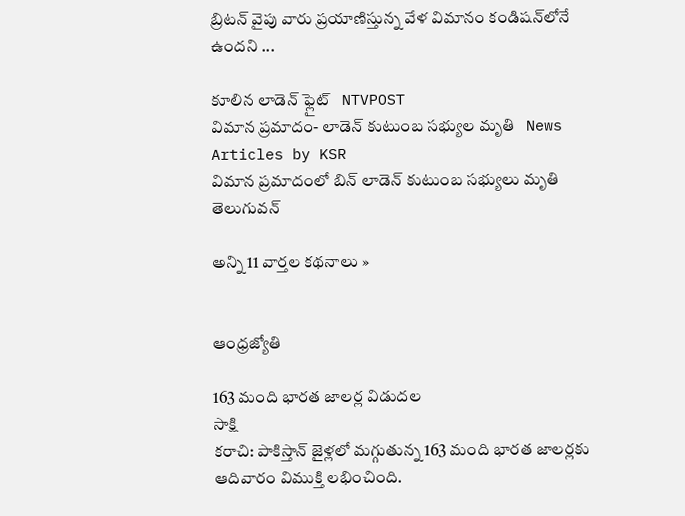బ్రిటన్ వైపు వారు ప్రయాణిస్తున్న వేళ విమానం కండిషన్‌లోనే ఉందని ...

కూలిన లాడెన్‌ ఫ్లైట్‌   NTVPOST
విమాన ప్రమాదం- లాడెన్ కుటుంబ సభ్యుల మృతి   News Articles by KSR
విమాన ప్రమాదంలో బిన్ లాడెన్ కుటుంబ సభ్యులు మృతి   తెలుగువన్

అన్ని 11 వార్తల కథనాలు »


ఆంధ్రజ్యోతి

163 మంది భారత జాలర్ల విడుదల
సాక్షి
కరాచి: పాకిస్తాన్ జైళ్లలో మగ్గుతున్న 163 మంది భారత జాలర్లకు ఆదివారం విముక్తి లభించింది.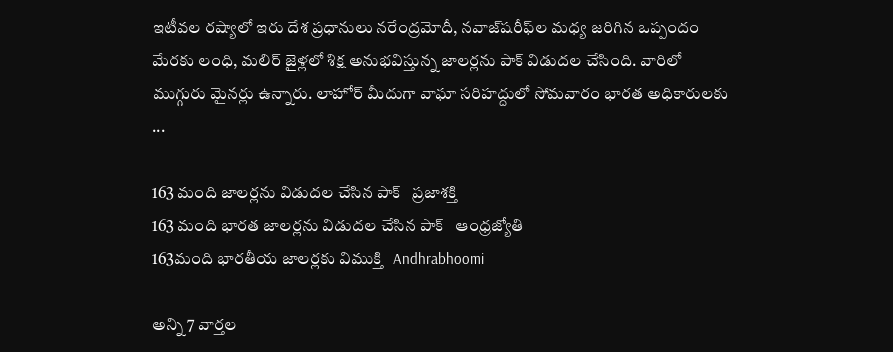ఇటీవల రష్యాలో ఇరు దేశ ప్రధానులు నరేంద్రమోదీ, నవాజ్‌షరీఫ్‌ల మధ్య జరిగిన ఒప్పందం మేరకు లంధి, మలిర్ జైళ్లలో శిక్ష అనుభవిస్తున్న జాలర్లను పాక్ విడుదల చేసింది. వారిలో ముగ్గురు మైనర్లు ఉన్నారు. లాహోర్ మీదుగా వాఘా సరిహద్దులో సోమవారం భారత అధికారులకు ...

163 మంది జాలర్లను విడుదల చేసిన పాక్‌   ప్రజాశక్తి
163 మంది భారత జాలర్లను విడుదల చేసిన పాక్   ఆంధ్రజ్యోతి
163మంది భారతీయ జాలర్లకు విముక్తి   Andhrabhoomi

అన్ని 7 వార్తల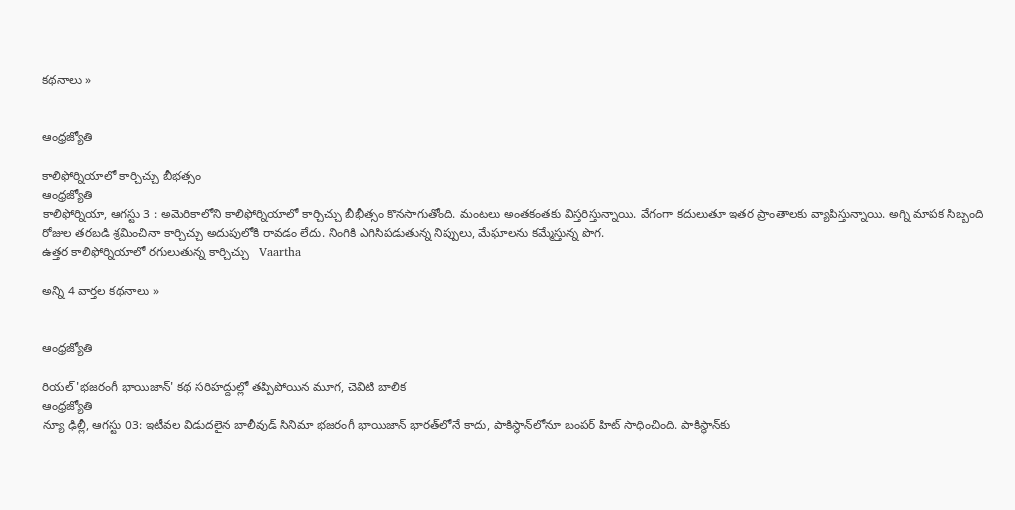కథనాలు »


ఆంధ్రజ్యోతి

కాలిఫోర్నియాలో కార్చిచ్చు బీభత్సం
ఆంధ్రజ్యోతి
కాలిఫోర్నియా, ఆగస్టు 3 : అమెరికాలోని కాలిఫోర్నియాలో కార్చిచ్చు బీభీత్సం కొనసాగుతోంది. మంటలు అంతకంతకు విస్తరిస్తున్నాయి. వేగంగా కదులుతూ ఇతర ప్రాంతాలకు వ్యాపిస్తున్నాయి. అగ్ని మాపక సిబ్బంది రోజుల తరబడి శ్రమించినా కార్చిచ్చు అదుపులోకి రావడం లేదు. నింగికి ఎగిసిపడుతున్న నిప్పులు, మేఘాలను కమ్మేస్తున్న పొగ.
ఉత్తర కాలిఫోర్నియాలో రగులుతున్న కార్చిచ్చు   Vaartha

అన్ని 4 వార్తల కథనాలు »


ఆంధ్రజ్యోతి

రియల్ 'భజరంగీ భాయిజాన్' కథ సరిహద్దుల్లో తప్పిపోయిన మూగ, చెవిటి బాలిక
ఆంధ్రజ్యోతి
న్యూ ఢిల్లీ, ఆగస్టు 03: ఇటీవల విడుదలైన బాలీవుడ్ సినిమా భజరంగీ భాయిజాన్ భారత్‌లోనే కాదు, పాకిస్థాన్‌లోనూ బంపర్ హిట్ సాధించింది. పాకిస్థాన్‌కు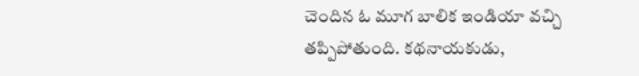చెందిన ఓ మూగ బాలిక ఇండియా వచ్చి తప్పిపోతుంది. కథనాయకుడు,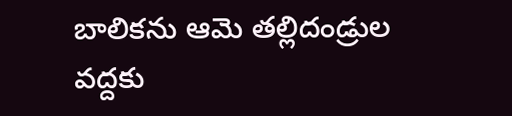బాలికను ఆమె తల్లిదండ్రుల వద్దకు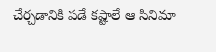చేర్చడానికి పడే కష్టాలే ఆ సినిమా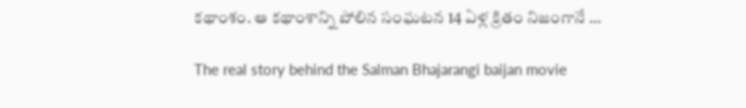కథాంశం. ఆ కథాంశాన్ని పోలిన సంఘటన 14 ఏళ్ల క్రితం నిజంగానే ...

The real story behind the Salman Bhajarangi baijan movie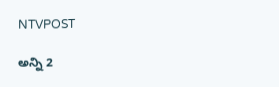NTVPOST

అన్ని 2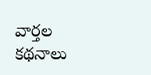వార్తల కథనాలు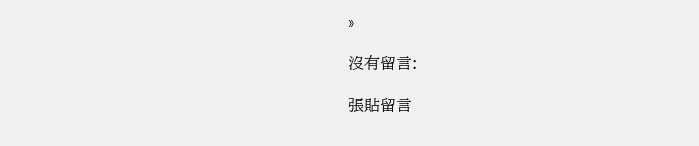»

沒有留言:

張貼留言